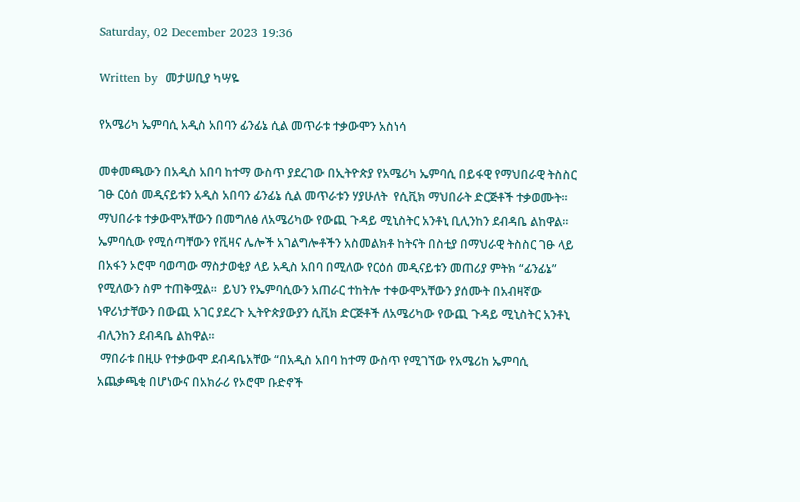Saturday, 02 December 2023 19:36

Written by  መታሠቢያ ካሣዬ

የአሜሪካ ኤምባሲ አዲስ አበባን ፊንፊኔ ሲል መጥራቱ ተቃውሞን አስነሳ

መቀመጫውን በአዲስ አበባ ከተማ ውስጥ ያደረገው በኢትዮጵያ የአሜሪካ ኤምባሲ በይፋዊ የማህበራዊ ትስስር ገፁ ርዕሰ መዲናይቱን አዲስ አበባን ፊንፊኔ ሲል መጥራቱን ሃያሁለት  የሲቪክ ማህበራት ድርጅቶች ተቃወሙት። ማህበራቱ ተቃውሞአቸውን በመግለፅ ለአሜሪካው የውጪ ጉዳይ ሚኒስትር አንቶኒ ቢሊንከን ደብዳቤ ልከዋል።
ኤምባሲው የሚሰጣቸውን የቪዛና ሌሎች አገልግሎቶችን አስመልክቶ ከትናት በስቲያ በማህራዊ ትስስር ገፁ ላይ በአፋን ኦሮሞ ባወጣው ማስታወቂያ ላይ አዲስ አበባ በሚለው የርዕሰ መዲናይቱን መጠሪያ ምትክ “ፊንፊኔ” የሚለውን ስም ተጠቅሟል።  ይህን የኤምባሲውን አጠራር ተከትሎ ተቀውሞአቸውን ያሰሙት በአብዛኛው ነዋሪነታቸውን በውጪ አገር ያደረጉ ኢትዮጵያውያን ሲቪክ ድርጅቶች ለአሜሪካው የውጪ ጉዳይ ሚኒስትር አንቶኒ ብሊንከን ደብዳቤ ልከዋል።
 ማበራቱ በዚሁ የተቃውሞ ደብዳቤአቸው “በአዲስ አበባ ከተማ ውስጥ የሚገኘው የአሜሪከ ኤምባሲ አጨቃጫቂ በሆነውና በአክራሪ የኦሮሞ ቡድኖች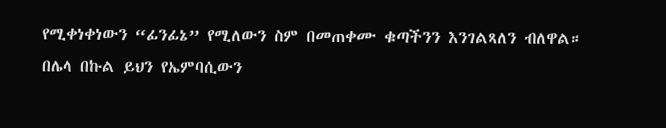የሚቀነቀነውን “ፊንፊኔ” የሚለውን ስም በመጠቀሙ ቁጣችንን እንገልጻለን ብለዋል። በሌላ በኩል ይህን የኤምባሲውን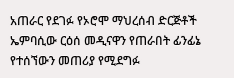አጠራር የደገፉ የኦሮሞ ማህረሰብ ድርጅቶች ኤምባሲው ርዕሰ መዲናዋን የጠራበት ፊንፊኔ የተሰኘውን መጠሪያ የሚደግፉ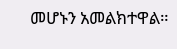መሆኑን አመልክተዋል።